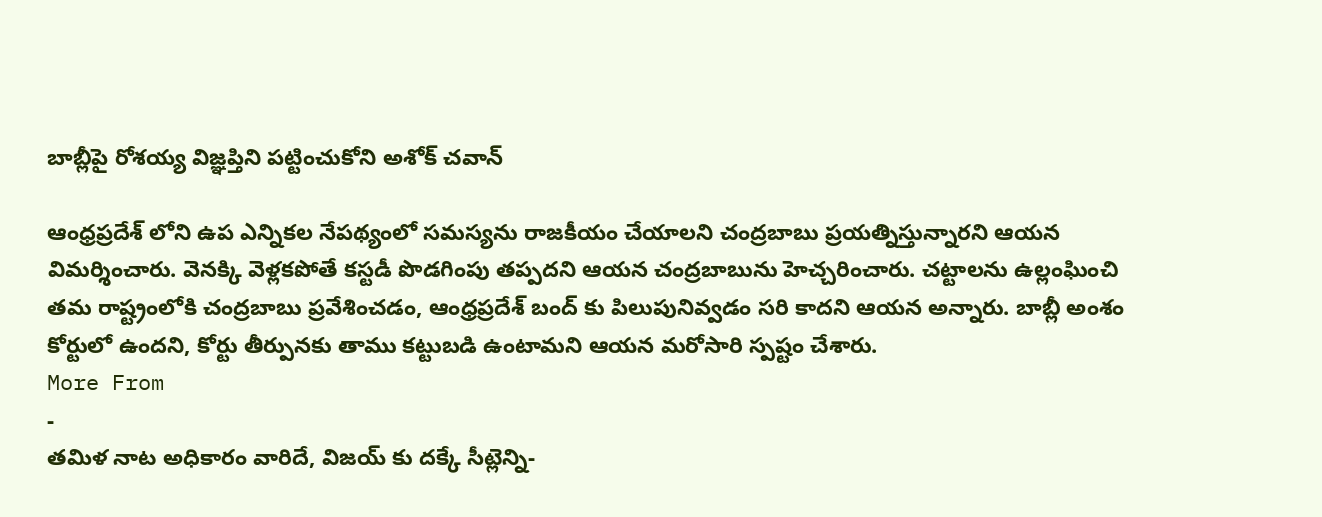బాబ్లీపై రోశయ్య విజ్ఞప్తిని పట్టించుకోని అశోక్ చవాన్

ఆంధ్రప్రదేశ్ లోని ఉప ఎన్నికల నేపథ్యంలో సమస్యను రాజకీయం చేయాలని చంద్రబాబు ప్రయత్నిస్తున్నారని ఆయన విమర్శించారు. వెనక్కి వెళ్లకపోతే కస్టడీ పొడగింపు తప్పదని ఆయన చంద్రబాబును హెచ్చరించారు. చట్టాలను ఉల్లంఘించి తమ రాష్ట్రంలోకి చంద్రబాబు ప్రవేశించడం, ఆంధ్రప్రదేశ్ బంద్ కు పిలుపునివ్వడం సరి కాదని ఆయన అన్నారు. బాబ్లీ అంశం కోర్టులో ఉందని, కోర్టు తీర్పునకు తాము కట్టుబడి ఉంటామని ఆయన మరోసారి స్పష్టం చేశారు.
More From
-
తమిళ నాట అధికారం వారిదే, విజయ్ కు దక్కే సీట్లెన్ని-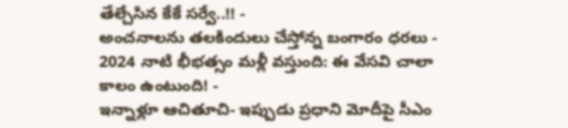తేల్చేసిన కేకే సర్వే..!! -
అంచనాలను తలకిందులు చేస్తోన్న బంగారం ధరలు -
2024 నాటి భీభత్సం మళ్లీ వస్తుంది: ఈ వేసవి చాలా కాలం ఉంటుంది! -
ఇన్నాళ్లూ ఆచితూచి- ఇప్పుడు ప్రధాని మోదీపై సీఎం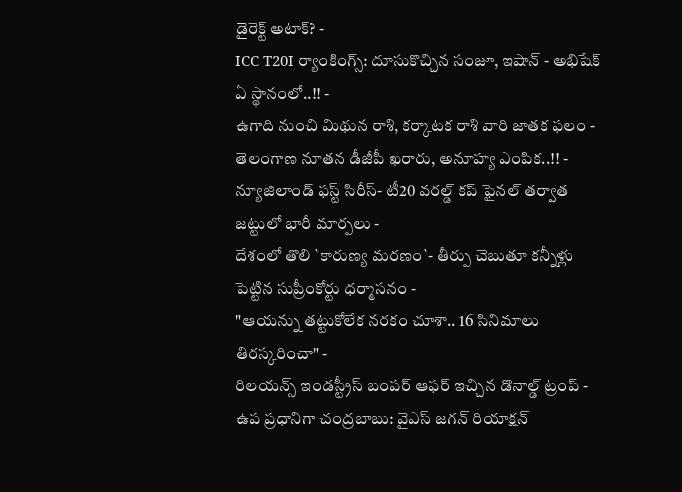డైరెక్ట్ అటాక్? -
ICC T20I ర్యాంకింగ్స్: దూసుకొచ్చిన సంజూ, ఇషాన్ - అభిషేక్ ఏ స్థానంలో..!! -
ఉగాది నుంచి మిథున రాశి, కర్కాటక రాశి వారి జాతక ఫలం -
తెలంగాణ నూతన డీజీపీ ఖరారు, అనూహ్య ఎంపిక..!! -
న్యూజిలాండ్ ఫస్ట్ సిరీస్- టీ20 వరల్డ్ కప్ ఫైనల్ తర్వాత జట్టులో భారీ మార్పలు -
దేశంలో తొలి `కారుణ్య మరణం`- తీర్పు చెబుతూ కన్నీళ్లు పెట్టిన సుప్రీంకోర్టు ధర్మాసనం -
"ఆయన్ను తట్టుకోలేక నరకం చూశా.. 16 సినిమాలు తిరస్కరించా" -
రిలయన్స్ ఇండస్ట్రీస్ బంపర్ ఆఫర్ ఇచ్చిన డొనాల్డ్ ట్రంప్ -
ఉప ప్రధానిగా చంద్రబాబు: వైఎస్ జగన్ రియాక్షన్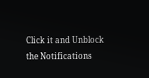Click it and Unblock the Notifications